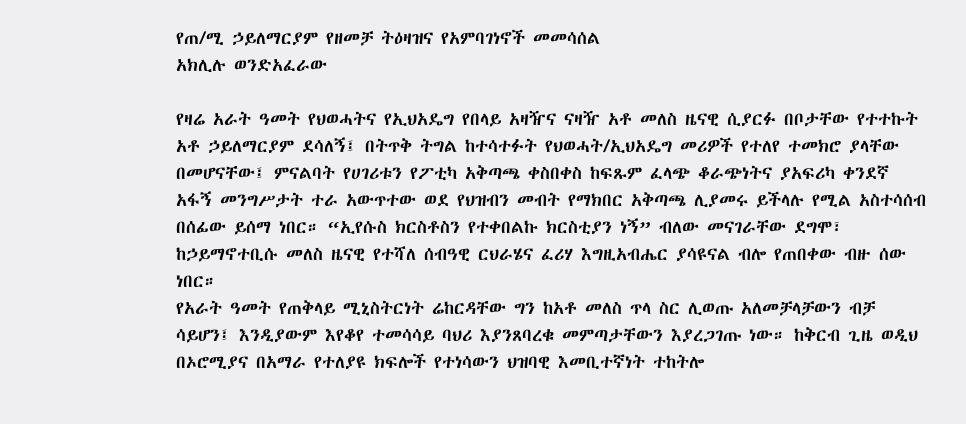የጠ/ሚ ኃይለማርያም የዘመቻ ትዕዛዝና የአምባገነኖች መመሳሰል
አክሊሉ ወንድአፈራው

የዛሬ አራት ዓመት የህወሓትና የኢህአዴግ የበላይ አዛዥና ናዛዥ አቶ መለስ ዜናዊ ሲያርፉ በቦታቸው የተተኩት አቶ ኃይለማርያም ደሳለኝ፤ በትጥቅ ትግል ከተሳተፉት የህወሓት/ኢህአዴግ መሪዎች የተለየ ተመክሮ ያላቸው በመሆናቸው፤ ምናልባት የሀገሪቱን የፖቲካ አቅጣጫ ቀስበቀስ ከፍጹም ፈላጭ ቆራጭነትና ያአፍሪካ ቀንደኛ አፋኝ መንግሥታት ተራ አውጥተው ወደ የህዝብን መብት የማክበር አቅጣጫ ሊያመሩ ይችላሉ የሚል አስተሳሰብ በሰፊው ይሰማ ነበር። “ኢየሱስ ክርስቶስን የተቀበልኩ ክርስቲያን ነኝ” ብለው መናገራቸው ደግሞ፣ ከኃይማኖተቢሱ መለስ ዜናዊ የተሻለ ሰብዓዊ ርህራሄና ፈሪሃ እግዚአብሔር ያሳዩናል ብሎ የጠበቀው ብዙ ሰው ነበር።
የአራት ዓመት የጠቅላይ ሚኒስትርነት ሬከርዳቸው ግን ከአቶ መለስ ጥላ ስር ሊወጡ አለመቻላቻውን ብቻ ሳይሆን፤ እንዲያውም እየቆየ ተመሳሳይ ባህሪ እያንጸባረቁ መምጣታቸውን እያረጋገጡ ነው። ከቅርብ ጊዜ ወዲህ በኦሮሚያና በአማራ የተለያዩ ክፍሎች የተነሳውን ህዝባዊ እመቢተኛነት ተከትሎ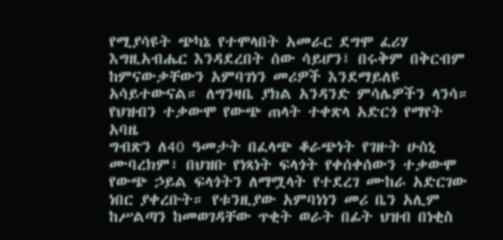የሚያሳዩት ጭካኔ የተሞላበት አመራር ደግሞ ፈሪሃ እግዚአብሔር እንዳደረበት ሰው ሳይሆን፤ በሩቅም በቅርብም ከምናውቃቸውን አምባገነን መሪዎች እንደማይለዩ አሳይተውናል። ለግንዛቤ ያክል አንዳንድ ምሳሌዎችን ላንሳ።
የህዝብን ተቃውሞ የውጭ ጠላት ተቀጽላ አድርጎ የማየት አባዜ
ግብጽን ለ40 ዓመታት በፈላጭ ቆራጭነት የገዙት ሁስኒ ሙባረክም፣ በህዝቡ የነጻነት ፍላጎት የቀሰቀሰውን ተቃውሞ የውጭ ኃይል ፍላጎትን ለማሟላት የተደረገ ሙከራ አድርገው ነበር ያቀረቡት። የቱንዚያው አምባነነን መሪ ቤን አሊም ከሥልጣን ከመወገዳቸው ጥቂት ወራት በፊት ህዝብ በነቂስ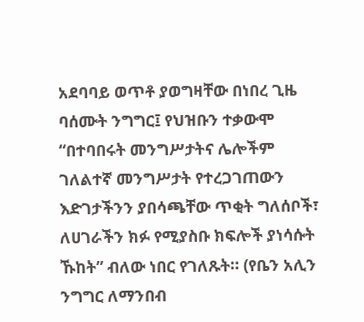አደባባይ ወጥቶ ያወግዛቸው በነበረ ጊዜ ባሰሙት ንግግር፤ የህዝቡን ተቃውሞ “በተባበሩት መንግሥታትና ሌሎችም ገለልተኛ መንግሥታት የተረጋገጠውን እድገታችንን ያበሳጫቸው ጥቂት ግለሰቦች፣ ለሀገራችን ክፉ የሚያስቡ ክፍሎች ያነሳሱት ኹከት” ብለው ነበር የገለጹት። (የቤን አሊን ንግግር ለማንበብ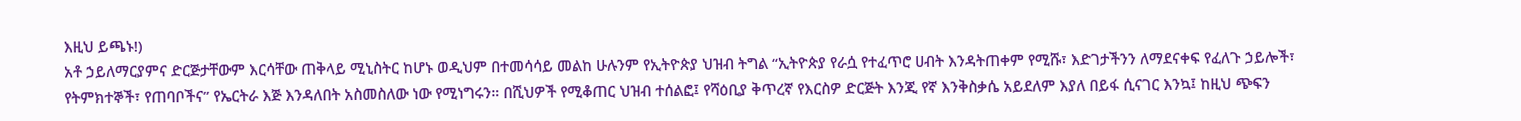እዚህ ይጫኑ!)
አቶ ኃይለማርያምና ድርጅታቸውም እርሳቸው ጠቅላይ ሚኒስትር ከሆኑ ወዲህም በተመሳሳይ መልከ ሁሉንም የኢትዮጵያ ህዝብ ትግል “ኢትዮጵያ የራሷ የተፈጥሮ ሀብት እንዳትጠቀም የሚሹ፣ እድገታችንን ለማደናቀፍ የፈለጉ ኃይሎች፣ የትምክተኞች፣ የጠባቦችና” የኤርትራ እጅ እንዳለበት አስመስለው ነው የሚነግሩን። በሺህዎች የሚቆጠር ህዝብ ተሰልፎ፤ የሻዕቢያ ቅጥረኛ የእርስዎ ድርጅት እንጂ የኛ እንቅስቃሴ አይደለም እያለ በይፋ ሲናገር እንኳ፤ ከዚህ ጭፍን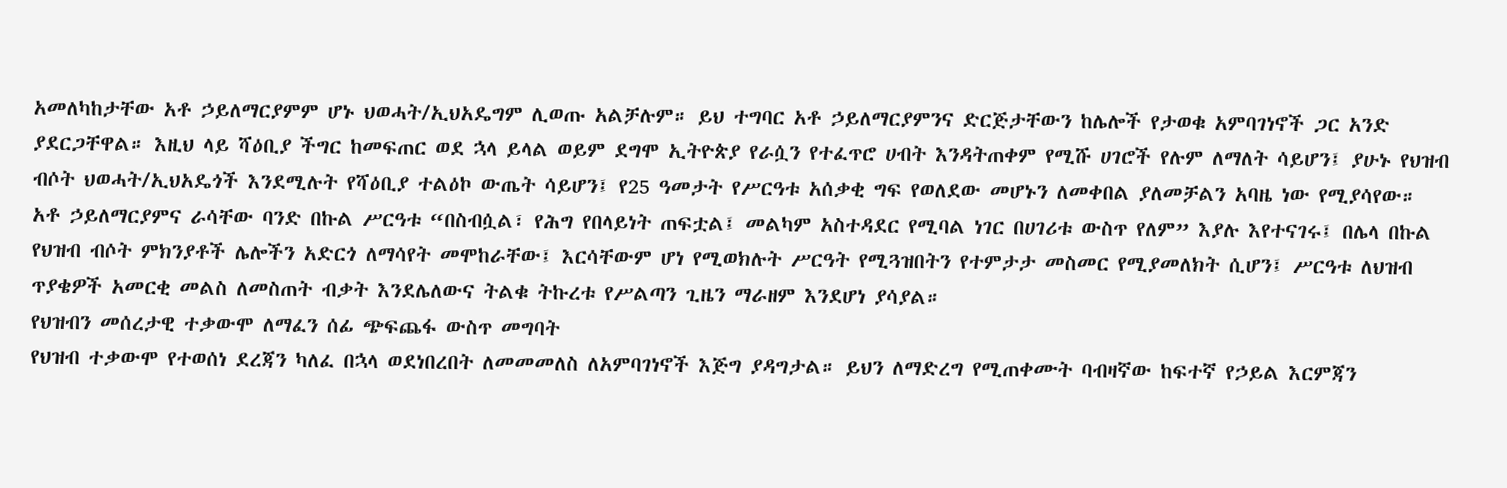አመለካከታቸው አቶ ኃይለማርያምም ሆኑ ህወሓት/ኢህአዴግም ሊወጡ አልቻሉም። ይህ ተግባር አቶ ኃይለማርያምንና ድርጅታቸውን ከሌሎች የታወቁ አምባገነኖች ጋር አንድ ያደርጋቸዋል። እዚህ ላይ ሻዕቢያ ችግር ከመፍጠር ወደ ኋላ ይላል ወይም ደግሞ ኢትዮጵያ የራሷን የተፈጥሮ ሀብት እንዳትጠቀም የሚሹ ሀገሮች የሉም ለማለት ሳይሆን፤ ያሁኑ የህዝብ ብሶት ህወሓት/ኢህአዴጎች እንደሚሉት የሻዕቢያ ተልዕኮ ውጤት ሳይሆን፤ የ25 ዓመታት የሥርዓቱ አሰቃቂ ግፍ የወለደው መሆኑን ለመቀበል ያለመቻልን አባዜ ነው የሚያሳየው። አቶ ኃይለማርያምና ራሳቸው ባንድ በኩል ሥርዓቱ “በስብሷል፣ የሕግ የበላይነት ጠፍቷል፤ መልካም አስተዳደር የሚባል ነገር በሀገሪቱ ውስጥ የለም” እያሉ እየተናገሩ፤ በሌላ በኩል የህዝብ ብሶት ምክንያቶች ሌሎችን አድርጎ ለማሳየት መሞከራቸው፤ እርሳቸውም ሆነ የሚወክሉት ሥርዓት የሚጓዝበትን የተምታታ መስመር የሚያመለክት ሲሆን፤ ሥርዓቱ ለህዝብ ጥያቄዎች አመርቂ መልስ ለመስጠት ብቃት እንደሌለውና ትልቁ ትኩረቱ የሥልጣን ጊዜን ማራዘም እንደሆነ ያሳያል።
የህዝብን መሰረታዊ ተቃውሞ ለማፈን ሰፊ ጭፍጨፋ ውስጥ መግባት
የህዝብ ተቃውሞ የተወሰነ ደረጃን ካለፈ በኋላ ወደነበረበት ለመመመለስ ለአምባገነኖች እጅግ ያዳግታል። ይህን ለማድረግ የሚጠቀሙት ባብዛኛው ከፍተኛ የኃይል እርምጃን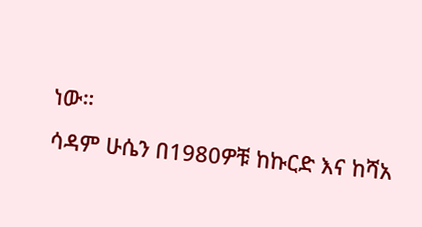ነው።
ሳዳም ሁሴን በ1980ዎቹ ከኩርድ እና ከሻአ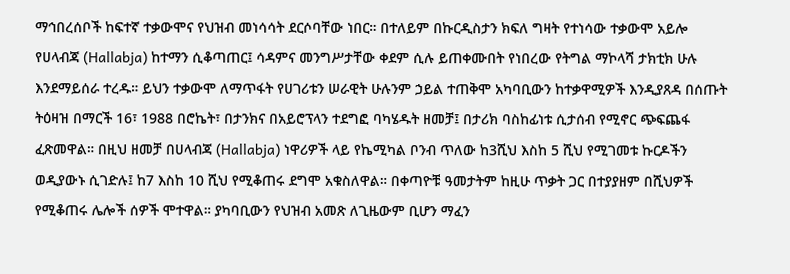ማኅበረሰቦች ከፍተኛ ተቃውሞና የህዝብ መነሳሳት ደርሶባቸው ነበር። በተለይም በኩርዲስታን ክፍለ ግዛት የተነሳው ተቃውሞ አይሎ የሀላብጃ (Hallabja) ከተማን ሲቆጣጠር፤ ሳዳምና መንግሥታቸው ቀደም ሲሉ ይጠቀሙበት የነበረው የትግል ማኮላሻ ታክቲክ ሁሉ እንደማይሰራ ተረዱ። ይህን ተቃውሞ ለማጥፋት የሀገሪቱን ሠራዊት ሁሉንም ኃይል ተጠቅሞ አካባቢውን ከተቃዋሚዎች እንዲያጸዳ በሰጡት ትዕዛዝ በማርች 16፣ 1988 በሮኬት፣ በታንክና በአይሮፕላን ተደግፎ ባካሄዱት ዘመቻ፤ በታሪክ ባስከፊነቱ ሲታሰብ የሚኖር ጭፍጨፋ ፈጽመዋል። በዚህ ዘመቻ በሀላብጃ (Hallabja) ነዋሪዎች ላይ የኬሚካል ቦንብ ጥለው ከ3ሺህ እስከ 5 ሺህ የሚገመቱ ኩርዶችን ወዲያውኑ ሲገድሉ፤ ከ7 እስከ 10 ሺህ የሚቆጠሩ ደግሞ አቁስለዋል። በቀጣዮቹ ዓመታትም ከዚሁ ጥቃት ጋር በተያያዘም በሺህዎች የሚቆጠሩ ሌሎች ሰዎች ሞተዋል። ያካባቢውን የህዝብ አመጽ ለጊዜውም ቢሆን ማፈን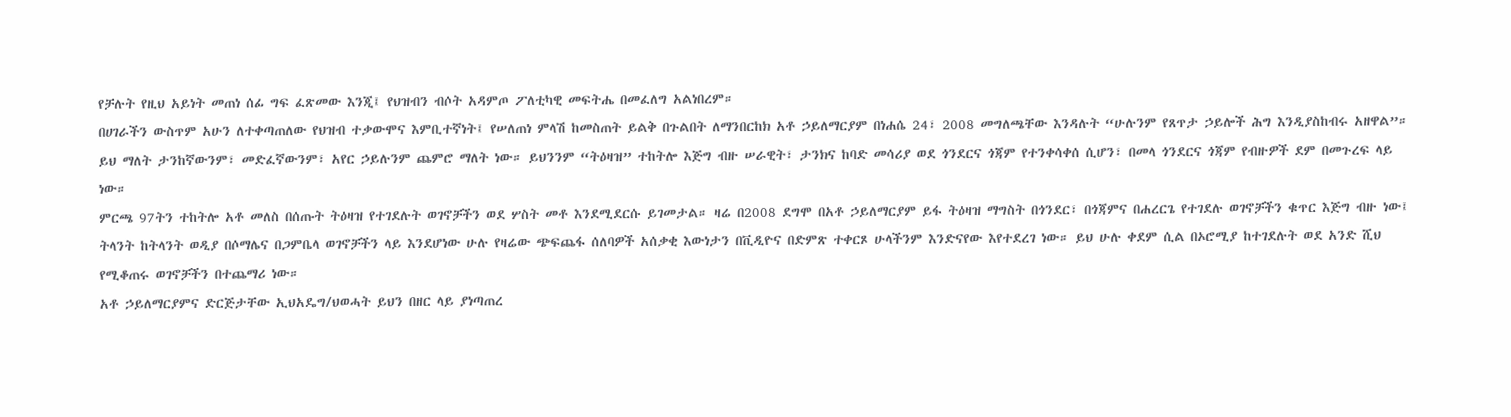የቻሉት የዚህ አይነት መጠነ ሰፊ ግፍ ፈጽመው እንጂ፤ የህዝብን ብሶት አዳምጦ ፖለቲካዊ መፍትሔ በመፈለግ አልነበረም።
በሀገራችን ውስጥም አሁን ለተቀጣጠለው የህዝብ ተቃውሞና እምቢተኛነት፤ የሠለጠነ ምላሽ ከመስጠት ይልቅ በጉልበት ለማንበርከክ አቶ ኃይለማርያም በነሐሴ 24፣ 2008 መግለጫቸው እንዳሉት “ሁሉንም የጸጥታ ኃይሎች ሕግ እንዲያስከብሩ አዘዋል”። ይህ ማለት ታንከኛውንም፣ መድፈኛውንም፣ አየር ኃይሉንም ጨምሮ ማለት ነው። ይህንንም “ትዕዛዝ” ተከትሎ እጅግ ብዙ ሠራዊት፣ ታንክና ከባድ መሳሪያ ወደ ጎንደርና ጎጃም የተንቀሳቀሰ ሲሆን፣ በመላ ጎንደርና ጎጃም የብዙዎች ደም በመጉረፍ ላይ ነው።
ምርጫ 97ትን ተከትሎ አቶ መለስ በሰጡት ትዕዛዝ የተገደሉት ወገኖቻችን ወደ ሦስት መቶ እንደሚደርሱ ይገመታል። ዛሬ በ2008 ደግሞ በአቶ ኃይለማርያም ይፋ ትዕዛዝ ማግስት በጎንደር፣ በጎጃምና በሐረርጌ የተገደሉ ወገኖቻችን ቁጥር እጅግ ብዙ ነው፤ ትላንት ከትላንት ወዲያ በሶማሌና በጋምቤላ ወገኖቻችን ላይ እንደሆነው ሁሉ የዛሬው ጭፍጨፋ ሰለባዎች አሰቃቂ እውነታን በቪዲዮና በድምጽ ተቀርጾ ሁላችንም እንድናየው እየተደረገ ነው። ይህ ሁሉ ቀደም ሲል በኦሮሚያ ከተገደሉት ወደ አንድ ሺህ የሚቆጠሩ ወገኖቻችን በተጨማሪ ነው።
አቶ ኃይለማርያምና ድርጅታቸው ኢህአዴግ/ህወሓት ይህን በዘር ላይ ያነጣጠረ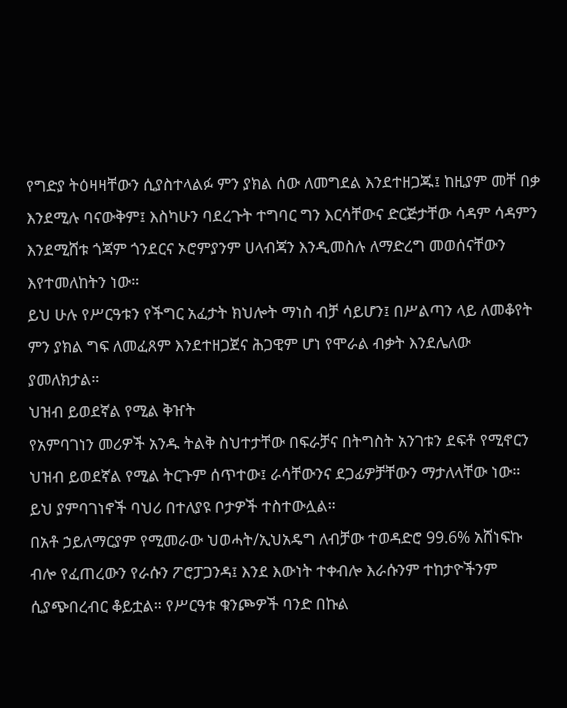የግድያ ትዕዛዛቸውን ሲያስተላልፉ ምን ያክል ሰው ለመግደል እንደተዘጋጁ፤ ከዚያም መቸ በቃ እንደሚሉ ባናውቅም፤ እስካሁን ባደረጉት ተግባር ግን እርሳቸውና ድርጅታቸው ሳዳም ሳዳምን እንደሚሸቱ ጎጃም ጎንደርና ኦሮምያንም ሀላብጃን እንዲመስሉ ለማድረግ መወሰናቸውን እየተመለከትን ነው።
ይህ ሁሉ የሥርዓቱን የችግር አፈታት ክህሎት ማነስ ብቻ ሳይሆን፤ በሥልጣን ላይ ለመቆየት ምን ያክል ግፍ ለመፈጸም እንደተዘጋጀና ሕጋዊም ሆነ የሞራል ብቃት እንደሌለው ያመለክታል።
ህዝብ ይወደኛል የሚል ቅዠት
የአምባገነን መሪዎች አንዱ ትልቅ ስህተታቸው በፍራቻና በትግስት አንገቱን ደፍቶ የሚኖርን ህዝብ ይወደኛል የሚል ትርጉም ሰጥተው፤ ራሳቸውንና ደጋፊዎቻቸውን ማታለላቸው ነው። ይህ ያምባገነኖች ባህሪ በተለያዩ ቦታዎች ተስተውሏል።
በአቶ ኃይለማርያም የሚመራው ህወሓት/ኢህአዴግ ለብቻው ተወዳድሮ 99.6% አሸነፍኩ ብሎ የፈጠረውን የራሱን ፖሮፓጋንዳ፤ እንደ እውነት ተቀብሎ እራሱንም ተከታዮችንም ሲያጭበረብር ቆይቷል። የሥርዓቱ ቁንጮዎች ባንድ በኩል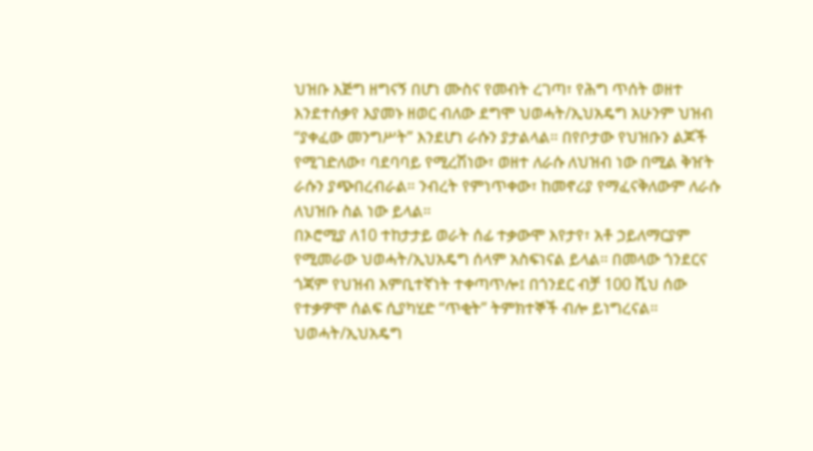ህዝቡ እጅግ ዘግናኝ በሆነ ሙስና የመብት ረገጣ፣ የሕግ ጥሰት ወዘተ እንደተሰቃየ እያመኑ ዘወር ብለው ደግሞ ህወሓት/ኢህአዴግ አሁንም ህዝብ “ያቀፈው መንግሥት” እንደሆነ ራሱን ያታልላል። በየቦታው የህዝቡን ልጆች የሚገድለው፣ ባደባባይ የሚረሽነው፣ ወዘተ ለራሱ ለህዝብ ነው በሚል ቅዠት ራሱን ያጭበረብራል። ንብረት የምነጥቀው፣ ከመኖሪያ የማፈናቅለውም ለራሱ ለህዝቡ ስል ነው ይላል።
በኦሮሚያ ለ10 ተከታታይ ወራት ሰፊ ተቃውሞ እየታየ፣ አቶ ኃይለማርያም የሚመራው ህወሓት/ኢህአዴግ ሰላም አስፍነናል ይላል። በመላው ጎንደርና ጎጃም የህዝብ እምቢተኛነት ተቀጣጥሎ፤ በጎንደር ብቻ 100 ሺህ ሰው የተቃዎሞ ሰልፍ ሲያካሂድ “ጥቂት” ትምክተኞች ብሎ ይነግረናል። ህወሓት/ኢህአዴግ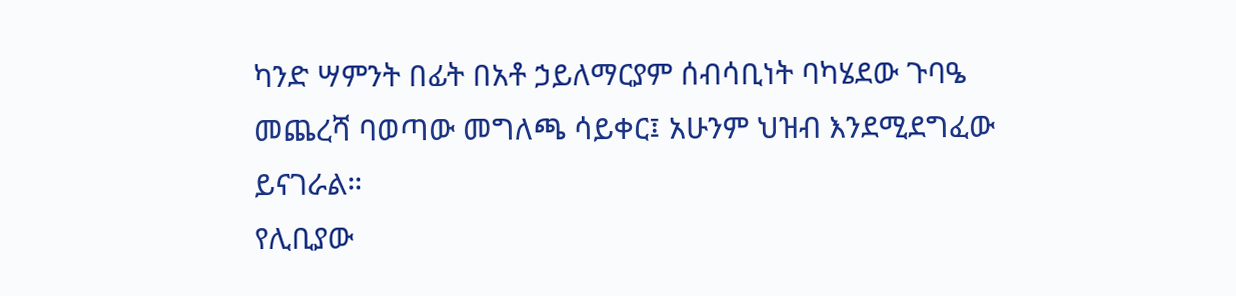ካንድ ሣምንት በፊት በአቶ ኃይለማርያም ሰብሳቢነት ባካሄደው ጉባዔ መጨረሻ ባወጣው መግለጫ ሳይቀር፤ አሁንም ህዝብ እንደሚደግፈው ይናገራል።
የሊቢያው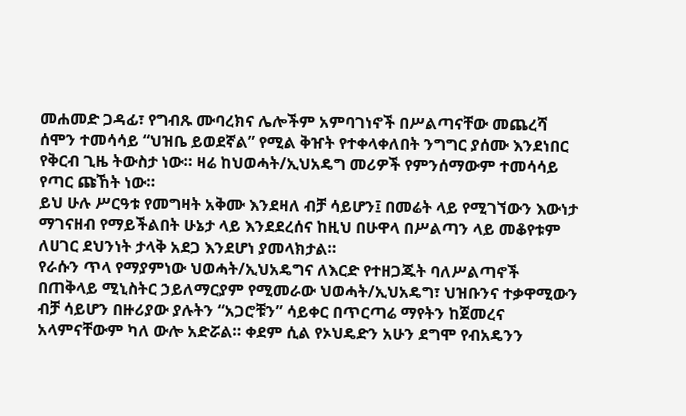መሐመድ ጋዳፊ፣ የግብጹ ሙባረክና ሌሎችም አምባገነኖች በሥልጣናቸው መጨረሻ ሰሞን ተመሳሳይ “ህዝቤ ይወደኛል” የሚል ቅዠት የተቀላቀለበት ንግግር ያሰሙ እንደነበር የቅርብ ጊዜ ትውስታ ነው። ዛሬ ከህወሓት/ኢህአዴግ መሪዎች የምንሰማውም ተመሳሳይ የጣር ጩኸት ነው።
ይህ ሁሉ ሥርዓቱ የመግዛት አቅሙ እንደዛለ ብቻ ሳይሆን፤ በመሬት ላይ የሚገኘውን እውነታ ማገናዘብ የማይችልበት ሁኔታ ላይ እንደደረሰና ከዚህ በሁዋላ በሥልጣን ላይ መቆየቱም ለሀገር ደህንነት ታላቅ አደጋ እንደሆነ ያመላክታል።
የራሱን ጥላ የማያምነው ህወሓት/ኢህአዴግና ለእርድ የተዘጋጁት ባለሥልጣኖች
በጠቅላይ ሚኒስትር ኃይለማርያም የሚመራው ህወሓት/ኢህአዴግ፣ ህዝቡንና ተቃዋሚውን ብቻ ሳይሆን በዙሪያው ያሉትን “አጋሮቹን” ሳይቀር በጥርጣሬ ማየትን ከጀመረና አላምናቸውም ካለ ውሎ አድሯል። ቀደም ሲል የኦህዴድን አሁን ደግሞ የብአዴንን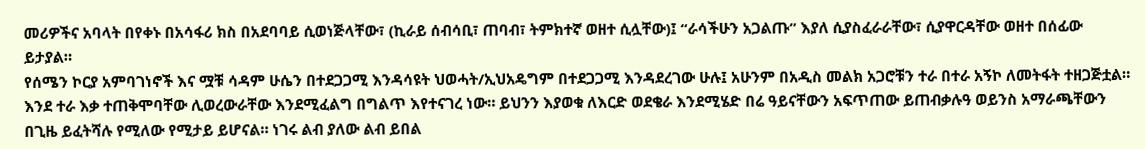መሪዎችና አባላት በየቀኑ በአሳፋሪ ክስ በአደባባይ ሲወነጅላቸው፣ (ኪራይ ሰብሳቢ፣ ጠባብ፣ ትምክተኛ ወዘተ ሲሏቸው)፤ “ራሳችሁን አጋልጡ” እያለ ሲያስፈራራቸው፣ ሲያዋርዳቸው ወዘተ በሰፊው ይታያል።
የሰሜን ኮርያ አምባገነኖች እና ሟቹ ሳዳም ሁሴን በተደጋጋሚ እንዳሳዩት ህወሓት/ኢህአዴግም በተደጋጋሚ እንዳደረገው ሁሉ፤ አሁንም በአዲስ መልክ አጋሮቹን ተራ በተራ አኝኮ ለመትፋት ተዘጋጅቷል። እንደ ተራ እቃ ተጠቅሞባቸው ሊወረውራቸው እንደሚፈልግ በግልጥ እየተናገረ ነው። ይህንን እያወቁ ለእርድ ወደቄራ እንደሚሄድ በሬ ዓይናቸውን አፍጥጠው ይጠብቃሉዓ ወይንስ አማራጫቸውን በጊዜ ይፈትሻሉ የሚለው የሚታይ ይሆናል። ነገሩ ልብ ያለው ልብ ይበል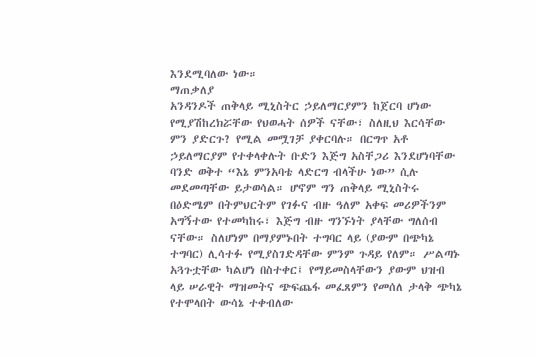እንደሚባለው ነው።
ማጠቃለያ
አንዳንዶች ጠቅላይ ሚኒስትር ኃይለማርያምን ከጀርባ ሆነው የሚያሽከረክሯቸው የህወሓት ሰዎች ናቸው፣ ስለዚህ እርሳቸው ምን ያድርጉ? የሚል መሟገቻ ያቀርባሉ። በርግጥ አቶ ኃይለማርያም የተቀላቀሉት ቡድን እጅግ አስቸጋሪ እንደሆነባቸው ባንድ ወቅተ “እኔ ምንአባቴ ላድርግ ብላችሁ ነው” ሲሉ መደመጣቸው ይታወሳል። ሆኖም ግን ጠቅላይ ሚኒስትሩ በዕድሜም በትምህርትም የገፉና ብዙ ዓለም አቀፍ መሪዎችንም አግኝተው የተመካከሩ፣ እጅግ ብዙ ግንኙነት ያላቸው ግለሰብ ናቸው። ስለሆነም በማያምኑበት ተግባር ላይ (ያውም በጭካኔ ተግባር) ሊሳተፉ የሚያስገድዳቸው ምንም ጉዳይ የለም። ሥልጣኑ አጓጉቷቸው ካልሆነ በስተቀር፤ የማይመስላቸውን ያውም ህዝብ ላይ ሠራዊት ማዝመትና ጭፍጨፋ መፈጸምን የመሰለ ታላቅ ጭካኔ የተሞላበት ውሳኔ ተቀብለው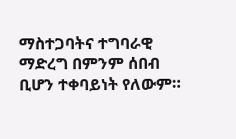ማስተጋባትና ተግባራዊ ማድረግ በምንም ሰበብ ቢሆን ተቀባይነት የለውም።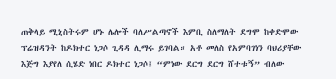ጠቅላይ ሚኒስትሩም ሆኑ ሌሎች ባለሥልጣኖች እምቢ ስለማለት ደግሞ ከቀድሞው ፕሬዝዳንት ከዶክተር ነጋሶ ጊዳዳ ሊማሩ ይገባል። አቶ መለስ የአምባገነን ባህሪያቸው እጅግ እያየለ ሲሄድ ነበር ዶክተር ነጋሶ፤ “ምነው ደርግ ደርግ ሸተቱኝ” ብለው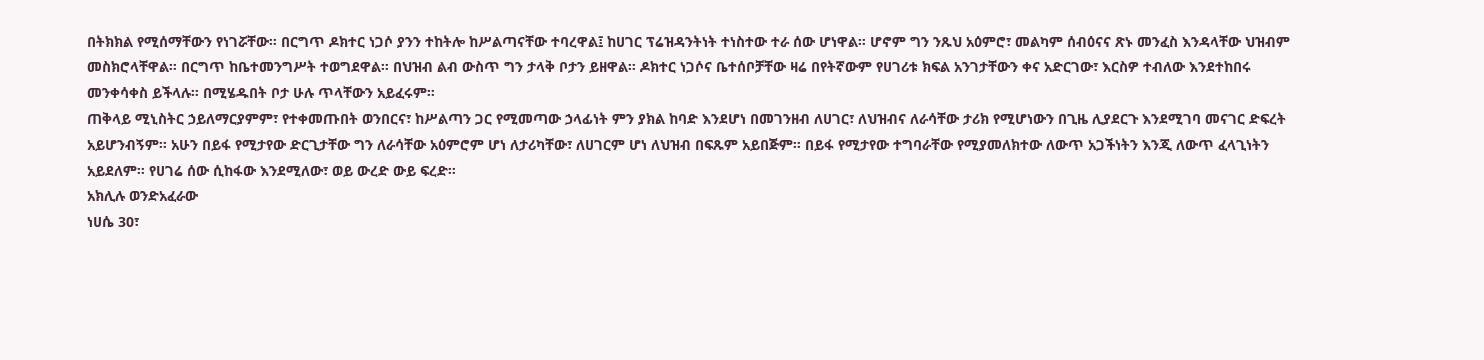በትክክል የሚሰማቸውን የነገሯቸው። በርግጥ ዶክተር ነጋሶ ያንን ተከትሎ ከሥልጣናቸው ተባረዋል፤ ከሀገር ፕሬዝዳንትነት ተነስተው ተራ ሰው ሆነዋል። ሆኖም ግን ንጹህ አዕምሮ፣ መልካም ሰብዕናና ጽኑ መንፈስ እንዳላቸው ህዝብም መስክሮላቸዋል። በርግጥ ከቤተመንግሥት ተወግደዋል። በህዝብ ልብ ውስጥ ግን ታላቅ ቦታን ይዘዋል። ዶክተር ነጋሶና ቤተሰቦቻቸው ዛሬ በየትኛውም የሀገሪቱ ክፍል አንገታቸውን ቀና አድርገው፣ እርስዎ ተብለው እንደተከበሩ መንቀሳቀስ ይችላሉ። በሚሄዱበት ቦታ ሁሉ ጥላቸውን አይፈሩም።
ጠቅላይ ሚኒስትር ኃይለማርያምም፣ የተቀመጡበት ወንበርና፣ ከሥልጣን ጋር የሚመጣው ኃላፊነት ምን ያክል ከባድ እንደሆነ በመገንዘብ ለሀገር፣ ለህዝብና ለራሳቸው ታሪክ የሚሆነውን በጊዜ ሊያደርጉ እንደሚገባ መናገር ድፍረት አይሆንብኝም። አሁን በይፋ የሚታየው ድርጊታቸው ግን ለራሳቸው አዕምሮም ሆነ ለታሪካቸው፣ ለሀገርም ሆነ ለህዝብ በፍጹም አይበጅም። በይፋ የሚታየው ተግባራቸው የሚያመለክተው ለውጥ አጋችነትን እንጂ ለውጥ ፈላጊነትን አይደለም። የሀገሬ ሰው ሲከፋው እንደሚለው፣ ወይ ውረድ ውይ ፍረድ።
አክሊሉ ወንድአፈራው
ነሀሴ 30፣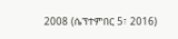2008 (ሴፕተምበር 5፣ 2016)